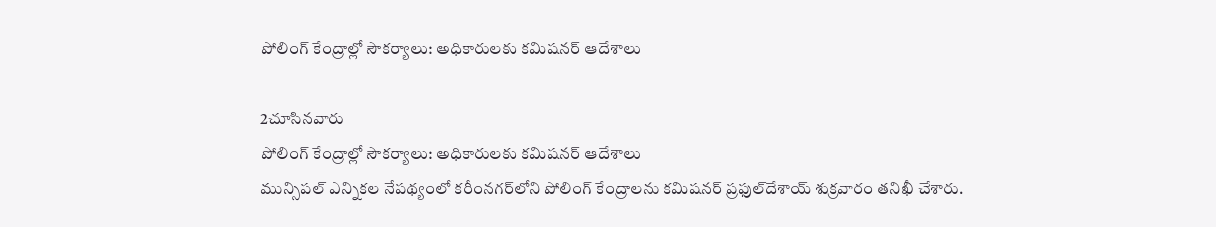పోలింగ్‌ కేంద్రాల్లో సౌకర్యాలు: అధికారులకు కమిషనర్‌ ఆదేశాలు

2చూసినవారు
పోలింగ్‌ కేంద్రాల్లో సౌకర్యాలు: అధికారులకు కమిషనర్‌ ఆదేశాలు
మున్సిపల్‌ ఎన్నికల నేపథ్యంలో కరీంనగర్‌లోని పోలింగ్‌ కేంద్రాలను కమిషనర్‌ ప్రఫుల్‌దేశాయ్‌ శుక్రవారం తనిఖీ చేశారు.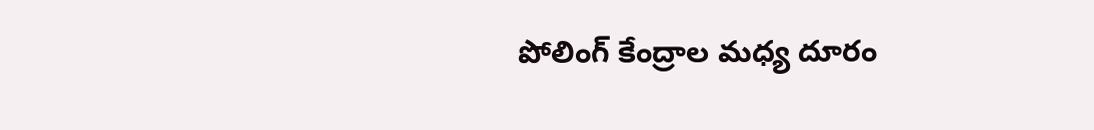పోలింగ్‌ కేంద్రాల మధ్య దూరం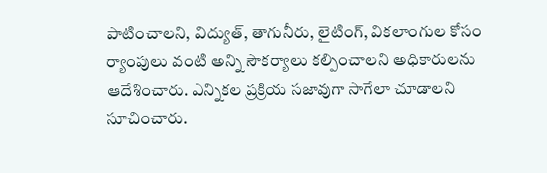పాటించాలని, విద్యుత్‌, తాగునీరు, లైటింగ్, వికలాంగుల కోసం ర్యాంపులు వంటి అన్ని సౌకర్యాలు కల్పించాలని అధికారులను ఆదేశించారు. ఎన్నికల ప్రక్రియ సజావుగా సాగేలా చూడాలని సూచించారు.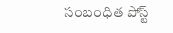సంబంధిత పోస్ట్